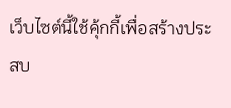เว็บไซต์นี้ใช้คุ้กกี้เพื่อสร้างประสบ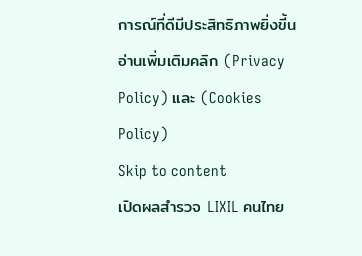การณ์ที่ดีมีประสิทธิภาพยิ่งขี้น อ่านเพิ่มเติมคลิก (Privacy Policy) และ (Cookies Policy)
Skip to content
เปิดผลสำรวจ LIXIL คนไทย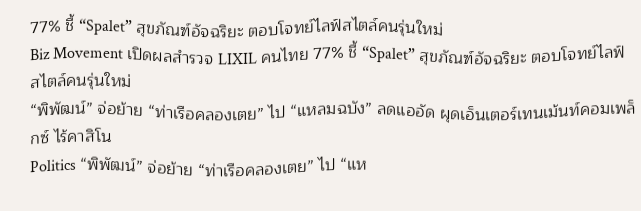77% ชี้ “Spalet” สุขภัณฑ์อัจฉริยะ ตอบโจทย์ไลฟ์สไตล์คนรุ่นใหม่
Biz Movement เปิดผลสำรวจ LIXIL คนไทย 77% ชี้ “Spalet” สุขภัณฑ์อัจฉริยะ ตอบโจทย์ไลฟ์สไตล์คนรุ่นใหม่
“พิพัฒน์” จ่อย้าย “ท่าเรือคลองเตย” ไป “แหลมฉบัง” ลดแออัด ผุดเอ็นเตอร์เทนเม้นท์คอมเพล็กซ์ ไร้คาสิโน
Politics “พิพัฒน์” จ่อย้าย “ท่าเรือคลองเตย” ไป “แห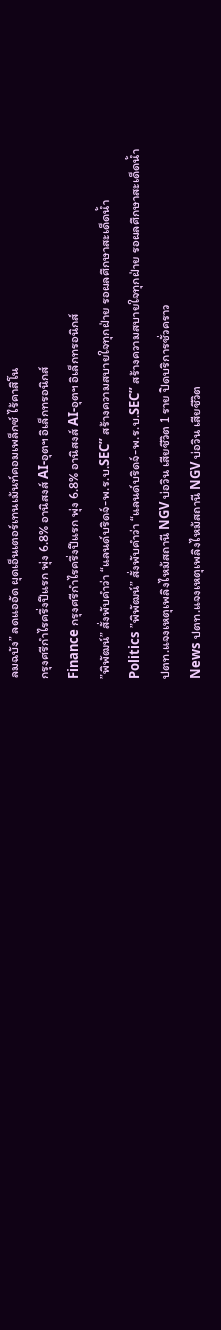ลมฉบัง” ลดแออัด ผุดเอ็นเตอร์เทนเม้นท์คอมเพล็กซ์ ไร้คาสิโน
กรุงศรีกำไรครึ่งปีแรก พุ่ง 6.8% อานิสงส์ AI-อุตฯ อิเล็กทรอนิกส์
Finance กรุงศรีกำไรครึ่งปีแรก พุ่ง 6.8% อานิสงส์ AI-อุตฯ อิเล็กทรอนิกส์
”พิพัฒน์” สั่งพับคำว่า “แลนด์บริดจ์-พ.ร.บ.SEC” สร้างความสบายใจทุกฝ่าย รอผลศึกษาสะเด็ดน้ำ
Politics ”พิพัฒน์” สั่งพับคำว่า “แลนด์บริดจ์-พ.ร.บ.SEC” สร้างความสบายใจทุกฝ่าย รอผลศึกษาสะเด็ดน้ำ
ปตท.แจงเหตุเพลิงไหม้สถานี NGV บ่อวิน เสียชีวิต 1 ราย ปิดบริการชั่วคราว
News ปตท.แจงเหตุเพลิงไหม้สถานี NGV บ่อวิน เสียชีวิต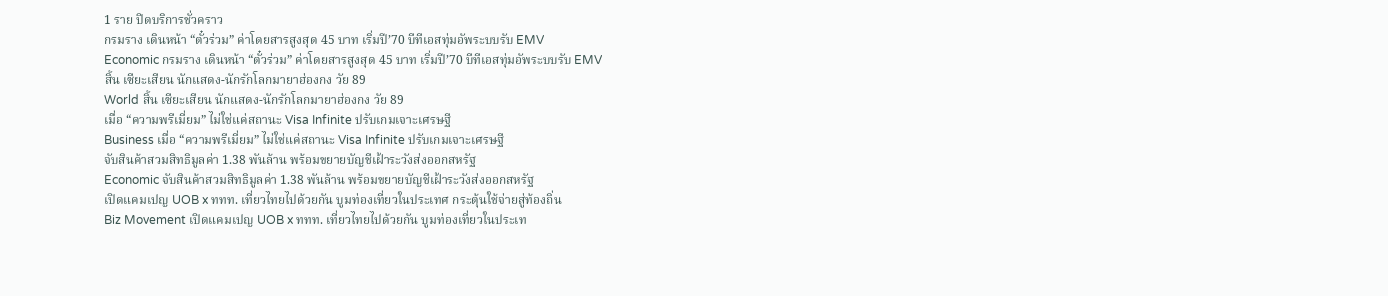1 ราย ปิดบริการชั่วคราว
กรมราง เดินหน้า “ตั๋วร่วม” ค่าโดยสารสูงสุด 45 บาท เริ่มปี’70 บีทีเอสทุ่มอัพระบบรับ EMV
Economic กรมราง เดินหน้า “ตั๋วร่วม” ค่าโดยสารสูงสุด 45 บาท เริ่มปี’70 บีทีเอสทุ่มอัพระบบรับ EMV
สิ้น เซียะเสียน นักแสดง-นักรักโลกมายาฮ่องกง วัย 89
World สิ้น เซียะเสียน นักแสดง-นักรักโลกมายาฮ่องกง วัย 89
เมื่อ “ความพรีเมี่ยม” ไม่ใช่แค่สถานะ Visa Infinite ปรับเกมเจาะเศรษฐี
Business เมื่อ “ความพรีเมี่ยม” ไม่ใช่แค่สถานะ Visa Infinite ปรับเกมเจาะเศรษฐี
จับสินค้าสวมสิทธิมูลค่า 1.38 พันล้าน พร้อมขยายบัญชีเฝ้าระวังส่งออกสหรัฐ
Economic จับสินค้าสวมสิทธิมูลค่า 1.38 พันล้าน พร้อมขยายบัญชีเฝ้าระวังส่งออกสหรัฐ
เปิดแคมเปญ UOB x ททท. เที่ยวไทยไปด้วยกัน บูมท่องเที่ยวในประเทศ กระตุ้นใช้จ่ายสู่ท้องถิ่น
Biz Movement เปิดแคมเปญ UOB x ททท. เที่ยวไทยไปด้วยกัน บูมท่องเที่ยวในประเท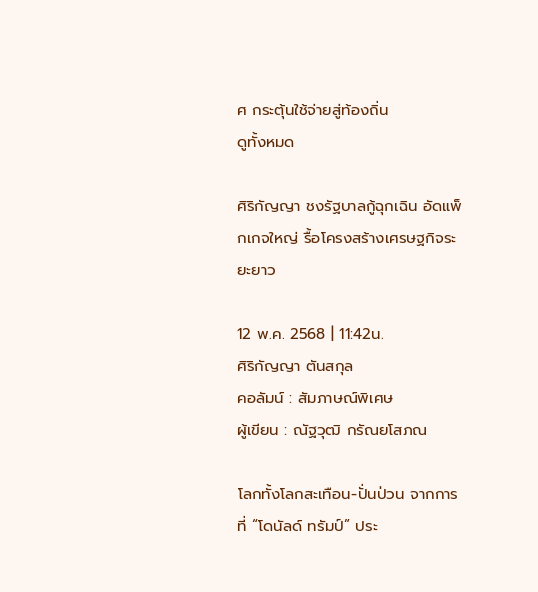ศ กระตุ้นใช้จ่ายสู่ท้องถิ่น
ดูทั้งหมด

ศิริกัญญา ชงรัฐบาลกู้ฉุกเฉิน อัดแพ็กเกจใหญ่ รื้อโครงสร้างเศรษฐกิจระยะยาว

12 พ.ค. 2568 | 11:42น.
ศิริกัญญา ตันสกุล
คอลัมน์ : สัมภาษณ์พิเศษ
ผู้เขียน : ณัฐวุฒิ กรัณยโสภณ

โลกทั้งโลกสะเทือน-ปั่นป่วน จากการที่ “โดนัลด์ ทรัมป์” ประ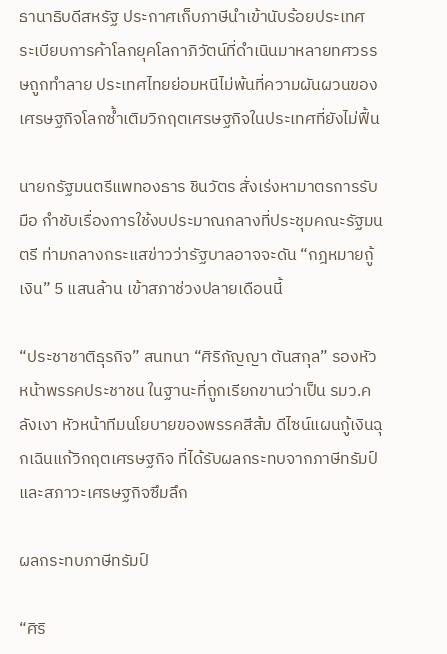ธานาธิบดีสหรัฐ ประกาศเก็บภาษีนำเข้านับร้อยประเทศ ระเบียบการค้าโลกยุคโลกาภิวัตน์ที่ดำเนินมาหลายทศวรรษถูกทำลาย ประเทศไทยย่อมหนีไม่พ้นที่ความผันผวนของเศรษฐกิจโลกซ้ำเติมวิกฤตเศรษฐกิจในประเทศที่ยังไม่ฟื้น

นายกรัฐมนตรีแพทองธาร ชินวัตร สั่งเร่งหามาตรการรับมือ กำชับเรื่องการใช้งบประมาณกลางที่ประชุมคณะรัฐมนตรี ท่ามกลางกระแสข่าวว่ารัฐบาลอาจจะดัน “กฎหมายกู้เงิน” 5 แสนล้าน เข้าสภาช่วงปลายเดือนนี้

“ประชาชาติธุรกิจ” สนทนา “ศิริกัญญา ตันสกุล” รองหัวหน้าพรรคประชาชน ในฐานะที่ถูกเรียกขานว่าเป็น รมว.คลังเงา หัวหน้าทีมนโยบายของพรรคสีส้ม ดีไซน์แผนกู้เงินฉุกเฉินแก้วิกฤตเศรษฐกิจ ที่ได้รับผลกระทบจากภาษีทรัมป์ และสภาวะเศรษฐกิจซึมลึก

ผลกระทบภาษีทรัมป์

“ศิริ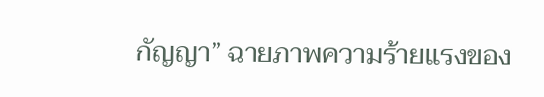กัญญา” ฉายภาพความร้ายแรงของ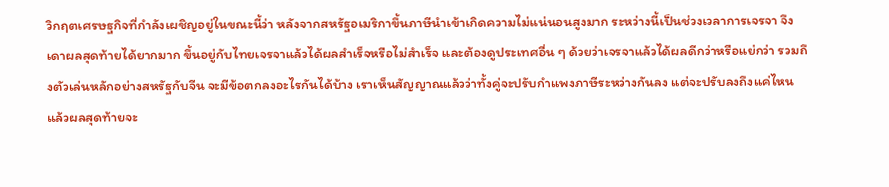วิกฤตเศรษฐกิจที่กำลังเผชิญอยู่ในขณะนี้ว่า หลังจากสหรัฐอเมริกาขึ้นภาษีนำเข้าเกิดความไม่แน่นอนสูงมาก ระหว่างนี้เป็นช่วงเวลาการเจรจา จึงเดาผลสุดท้ายได้ยากมาก ขึ้นอยู่กับไทยเจรจาแล้วได้ผลสำเร็จหรือไม่สำเร็จ และต้องดูประเทศอื่น ๆ ด้วยว่าเจรจาแล้วได้ผลดีกว่าหรือแย่กว่า รวมถึงตัวเล่นหลักอย่างสหรัฐกับจีน จะมีข้อตกลงอะไรกันได้บ้าง เราเห็นสัญญาณแล้วว่าทั้งคู่จะปรับกำแพงภาษีระหว่างกันลง แต่จะปรับลงถึงแค่ไหน แล้วผลสุดท้ายจะ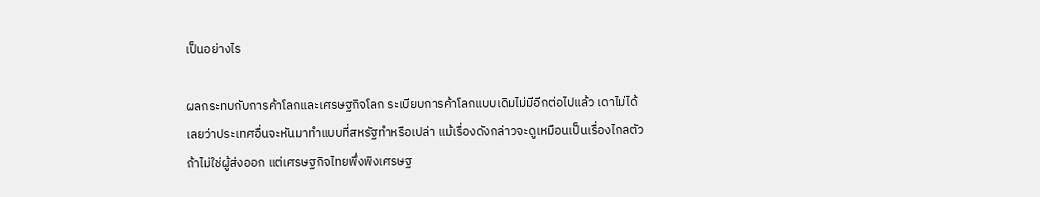เป็นอย่างไร

ผลกระทบกับการค้าโลกและเศรษฐกิจโลก ระเบียบการค้าโลกแบบเดิมไม่มีอีกต่อไปแล้ว เดาไม่ได้เลยว่าประเทศอื่นจะหันมาทำแบบที่สหรัฐทำหรือเปล่า แม้เรื่องดังกล่าวจะดูเหมือนเป็นเรื่องไกลตัว ถ้าไม่ใช่ผู้ส่งออก แต่เศรษฐกิจไทยพึ่งพิงเศรษฐ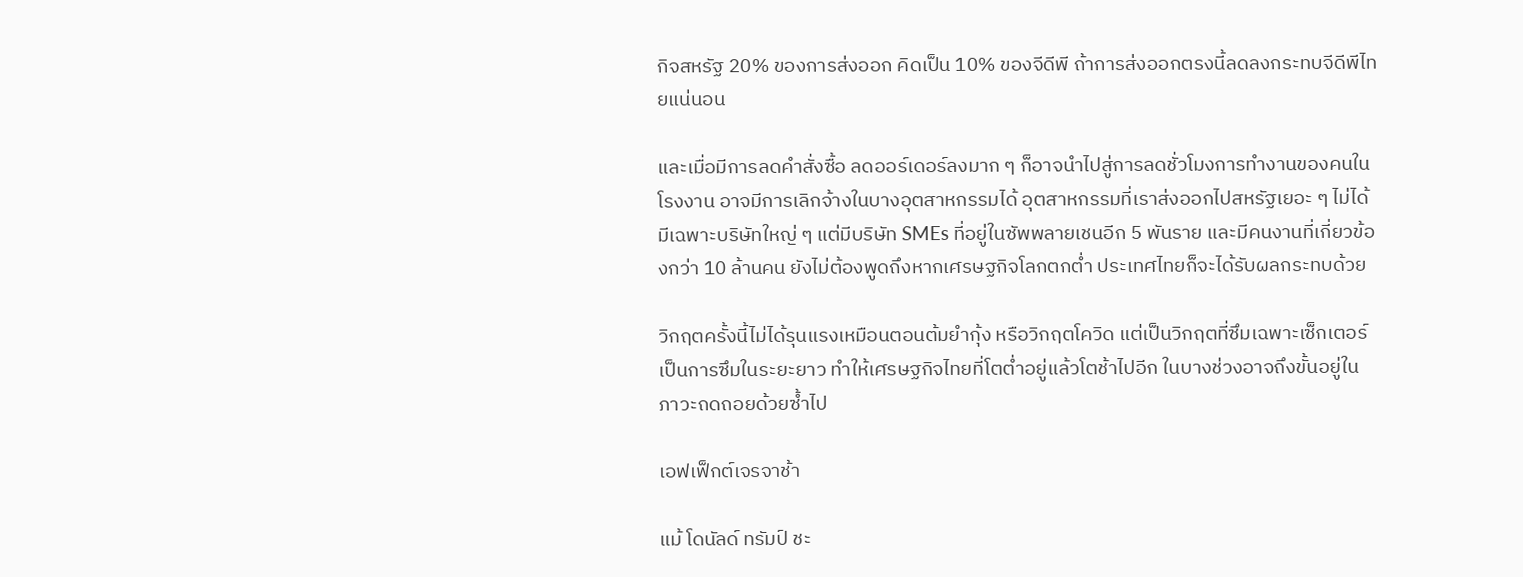กิจสหรัฐ 20% ของการส่งออก คิดเป็น 10% ของจีดีพี ถ้าการส่งออกตรงนี้ลดลงกระทบจีดีพีไทยแน่นอน

และเมื่อมีการลดคำสั่งซื้อ ลดออร์เดอร์ลงมาก ๆ ก็อาจนำไปสู่การลดชั่วโมงการทำงานของคนในโรงงาน อาจมีการเลิกจ้างในบางอุตสาหกรรมได้ อุตสาหกรรมที่เราส่งออกไปสหรัฐเยอะ ๆ ไม่ได้มีเฉพาะบริษัทใหญ่ ๆ แต่มีบริษัท SMEs ที่อยู่ในซัพพลายเชนอีก 5 พันราย และมีคนงานที่เกี่ยวข้องกว่า 10 ล้านคน ยังไม่ต้องพูดถึงหากเศรษฐกิจโลกตกต่ำ ประเทศไทยก็จะได้รับผลกระทบด้วย

วิกฤตครั้งนี้ไม่ได้รุนแรงเหมือนตอนต้มยำกุ้ง หรือวิกฤตโควิด แต่เป็นวิกฤตที่ซึมเฉพาะเซ็กเตอร์ เป็นการซึมในระยะยาว ทำให้เศรษฐกิจไทยที่โตต่ำอยู่แล้วโตช้าไปอีก ในบางช่วงอาจถึงขั้นอยู่ในภาวะถดถอยด้วยซ้ำไป

เอฟเฟ็กต์เจรจาช้า

แม้ โดนัลด์ ทรัมป์ ชะ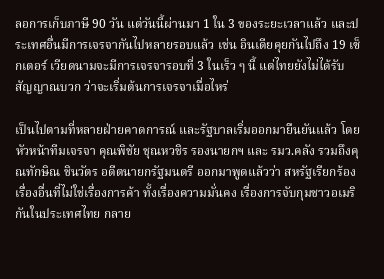ลอการเก็บภาษี 90 วัน แต่วันนี้ผ่านมา 1 ใน 3 ของระยะเวลาแล้ว และประเทศอื่นมีการเจรจากันไปหลายรอบแล้ว เช่น อินเดียคุยกันไปถึง 19 เซ็กเตอร์ เวียดนามจะมีการเจรจารอบที่ 3 ในเร็ว ๆ นี้ แต่ไทยยังไม่ได้รับสัญญาณบวก ว่าจะเริ่มต้นการเจรจาเมื่อไหร่

เป็นไปตามที่หลายฝ่ายคาดการณ์ และรัฐบาลเริ่มออกมายืนยันแล้ว โดยหัวหน้าทีมเจรจา คุณพิชัย ชุณหวชิร รองนายกฯ และ รมว.คลัง รวมถึงคุณทักษิณ ชินวัตร อดีตนายกรัฐมนตรี ออกมาพูดแล้วว่า สหรัฐเรียกร้องเรื่องอื่นที่ไม่ใช่เรื่องการค้า ทั้งเรื่องความมั่นคง เรื่องการจับกุมชาวอเมริกันในประเทศไทย กลาย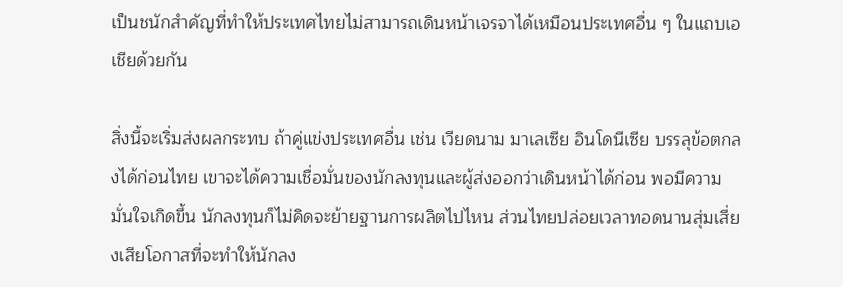เป็นชนักสำคัญที่ทำให้ประเทศไทยไม่สามารถเดินหน้าเจรจาได้เหมือนประเทศอื่น ๆ ในแถบเอเชียด้วยกัน

สิ่งนี้จะเริ่มส่งผลกระทบ ถ้าคู่แข่งประเทศอื่น เช่น เวียดนาม มาเลเซีย อินโดนีเซีย บรรลุข้อตกลงได้ก่อนไทย เขาจะได้ความเชื่อมั่นของนักลงทุนและผู้ส่งออกว่าเดินหน้าได้ก่อน พอมีความมั่นใจเกิดขึ้น นักลงทุนก็ไม่คิดจะย้ายฐานการผลิตไปไหน ส่วนไทยปล่อยเวลาทอดนานสุ่มเสี่ยงเสียโอกาสที่จะทำให้นักลง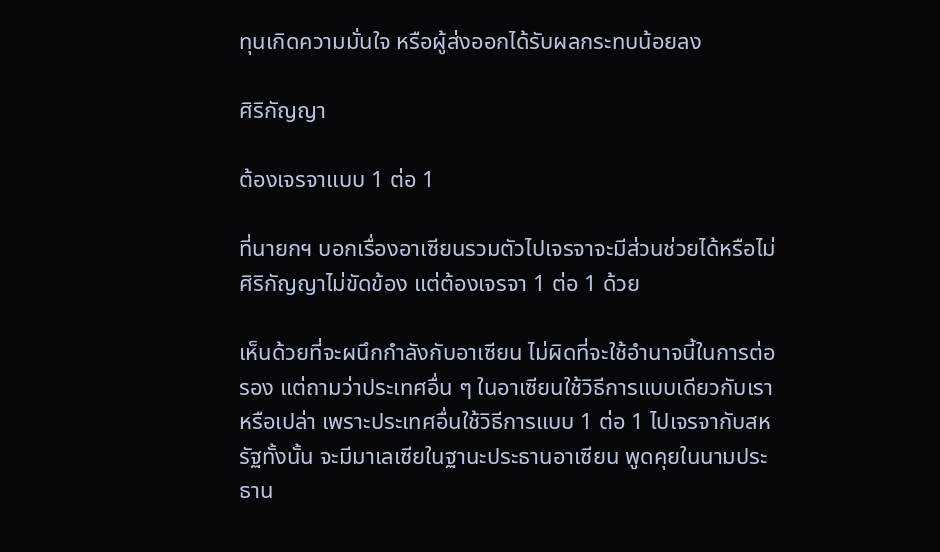ทุนเกิดความมั่นใจ หรือผู้ส่งออกได้รับผลกระทบน้อยลง

ศิริกัญญา

ต้องเจรจาแบบ 1 ต่อ 1

ที่นายกฯ บอกเรื่องอาเซียนรวมตัวไปเจรจาจะมีส่วนช่วยได้หรือไม่ ศิริกัญญาไม่ขัดข้อง แต่ต้องเจรจา 1 ต่อ 1 ด้วย

เห็นด้วยที่จะผนึกกำลังกับอาเซียน ไม่ผิดที่จะใช้อำนาจนี้ในการต่อรอง แต่ถามว่าประเทศอื่น ๆ ในอาเซียนใช้วิธีการแบบเดียวกับเราหรือเปล่า เพราะประเทศอื่นใช้วิธีการแบบ 1 ต่อ 1 ไปเจรจากับสหรัฐทั้งนั้น จะมีมาเลเซียในฐานะประธานอาเซียน พูดคุยในนามประธาน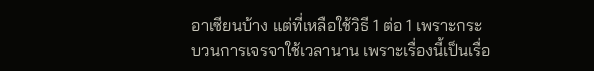อาเซียนบ้าง แต่ที่เหลือใช้วิธี 1 ต่อ 1 เพราะกระบวนการเจรจาใช้เวลานาน เพราะเรื่องนี้เป็นเรื่อ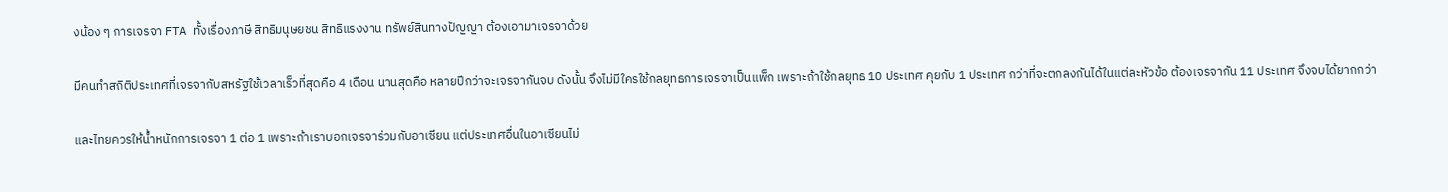งน้อง ๆ การเจรจา FTA ทั้งเรื่องภาษี สิทธิมนุษยชน สิทธิแรงงาน ทรัพย์สินทางปัญญา ต้องเอามาเจรจาด้วย

มีคนทำสถิติประเทศที่เจรจากับสหรัฐใช้เวลาเร็วที่สุดคือ 4 เดือน นานสุดคือ หลายปีกว่าจะเจรจากันจบ ดังนั้น จึงไม่มีใครใช้กลยุทธการเจรจาเป็นแพ็ก เพราะถ้าใช้กลยุทธ 10 ประเทศ คุยกับ 1 ประเทศ กว่าที่จะตกลงกันได้ในแต่ละหัวข้อ ต้องเจรจากัน 11 ประเทศ จึงจบได้ยากกว่า

และไทยควรให้น้ำหนักการเจรจา 1 ต่อ 1 เพราะถ้าเราบอกเจรจาร่วมกับอาเซียน แต่ประเทศอื่นในอาเซียนไม่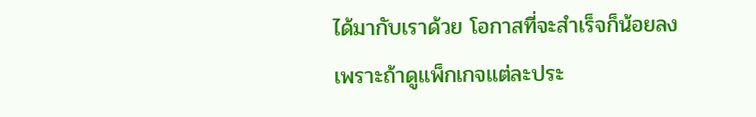ได้มากับเราด้วย โอกาสที่จะสำเร็จก็น้อยลง เพราะถ้าดูแพ็กเกจแต่ละประ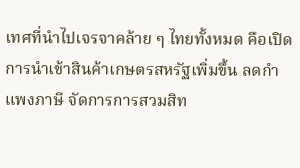เทศที่นำไปเจรจาคล้าย ๆ ไทยทั้งหมด คือเปิดการนำเข้าสินค้าเกษตรสหรัฐเพิ่มขึ้น ลดกำแพงภาษี จัดการการสวมสิท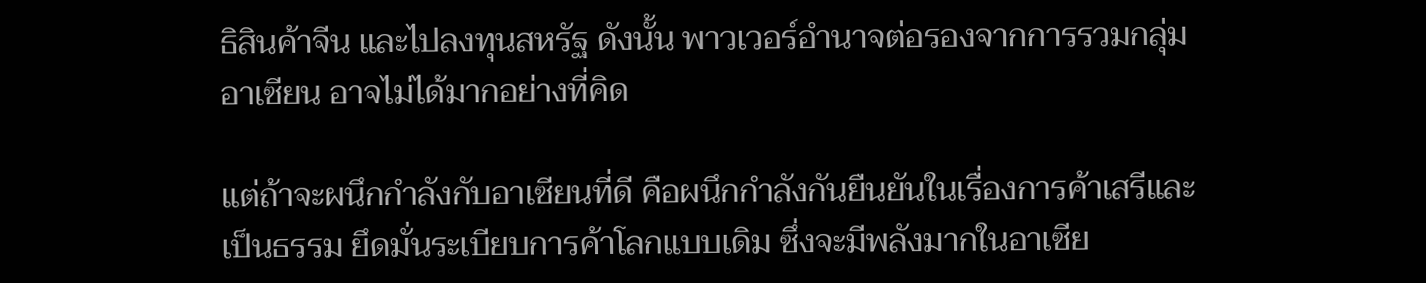ธิสินค้าจีน และไปลงทุนสหรัฐ ดังนั้น พาวเวอร์อำนาจต่อรองจากการรวมกลุ่มอาเซียน อาจไม่ได้มากอย่างที่คิด

แต่ถ้าจะผนึกกำลังกับอาเซียนที่ดี คือผนึกกำลังกันยืนยันในเรื่องการค้าเสรีและเป็นธรรม ยึดมั่นระเบียบการค้าโลกแบบเดิม ซึ่งจะมีพลังมากในอาเซีย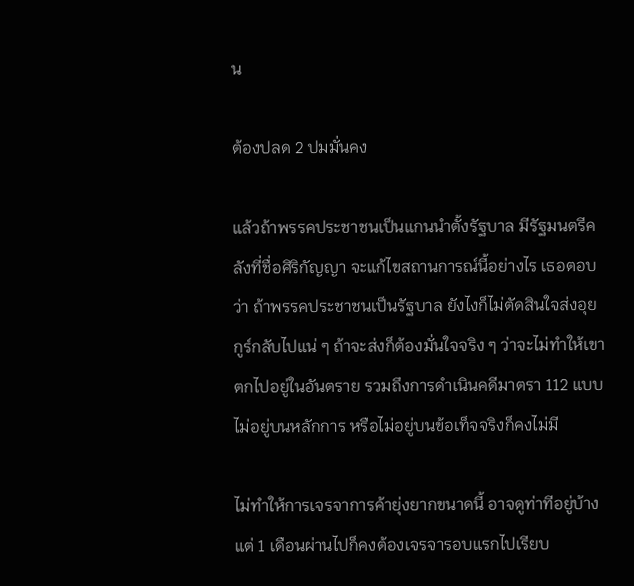น

ต้องปลด 2 ปมมั่นคง

แล้วถ้าพรรคประชาชนเป็นแกนนำตั้งรัฐบาล มีรัฐมนตรีคลังที่ชื่อศิริกัญญา จะแก้ไขสถานการณ์นี้อย่างไร เธอตอบว่า ถ้าพรรคประชาชนเป็นรัฐบาล ยังไงก็ไม่ตัดสินใจส่งอุยกูร์กลับไปแน่ ๆ ถ้าจะส่งก็ต้องมั่นใจจริง ๆ ว่าจะไม่ทำให้เขาตกไปอยู่ในอันตราย รวมถึงการดำเนินคดีมาตรา 112 แบบไม่อยู่บนหลักการ หรือไม่อยู่บนข้อเท็จจริงก็คงไม่มี

ไม่ทำให้การเจรจาการค้ายุ่งยากขนาดนี้ อาจดูท่าทีอยู่บ้าง แต่ 1 เดือนผ่านไปก็คงต้องเจรจารอบแรกไปเรียบ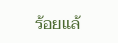ร้อยแล้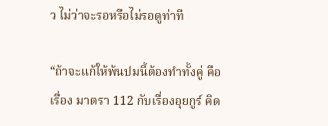ว ไม่ว่าจะรอหรือไม่รอดูท่าที

“ถ้าจะแก้ให้พ้นปมนี้ต้องทำทั้งคู่ คือเรื่อง มาตรา 112 กับเรื่องอุยกูร์ คิด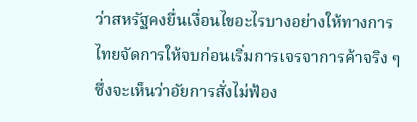ว่าสหรัฐคงยื่นเงื่อนไขอะไรบางอย่างให้ทางการไทยจัดการให้จบก่อนเริ่มการเจรจาการค้าจริง ๆ ซึ่งจะเห็นว่าอัยการสั่งไม่ฟ้อง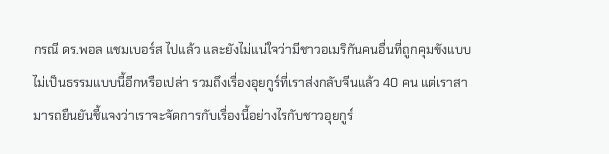กรณี ดร.พอล แชมเบอร์ส ไปแล้ว และยังไม่แน่ใจว่ามีชาวอเมริกันคนอื่นที่ถูกคุมขังแบบไม่เป็นธรรมแบบนี้อีกหรือเปล่า รวมถึงเรื่องอุยกูร์ที่เราส่งกลับจีนแล้ว 40 คน แต่เราสามารถยืนยันชี้แจงว่าเราจะจัดการกับเรื่องนี้อย่างไรกับชาวอุยกูร์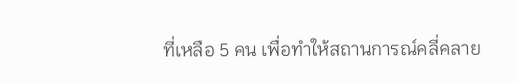ที่เหลือ 5 คน เพื่อทำให้สถานการณ์คลี่คลาย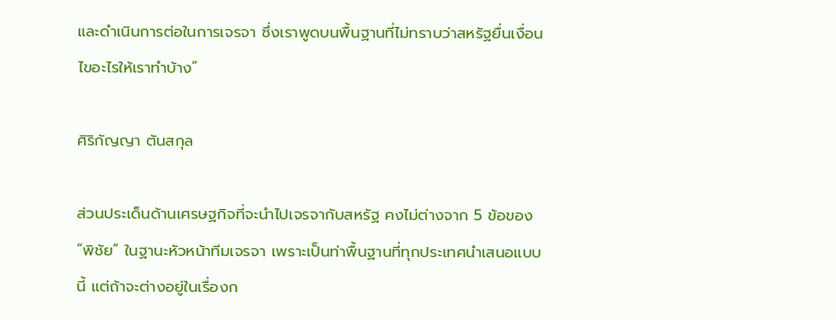และดำเนินการต่อในการเจรจา ซึ่งเราพูดบนพื้นฐานที่ไม่ทราบว่าสหรัฐยื่นเงื่อนไขอะไรให้เราทำบ้าง”

ศิริกัญญา ตันสกุล

ส่วนประเด็นด้านเศรษฐกิจที่จะนำไปเจรจากับสหรัฐ คงไม่ต่างจาก 5 ข้อของ “พิชัย” ในฐานะหัวหน้าทีมเจรจา เพราะเป็นท่าพื้นฐานที่ทุกประเทศนำเสนอแบบนี้ แต่ถ้าจะต่างอยู่ในเรื่องก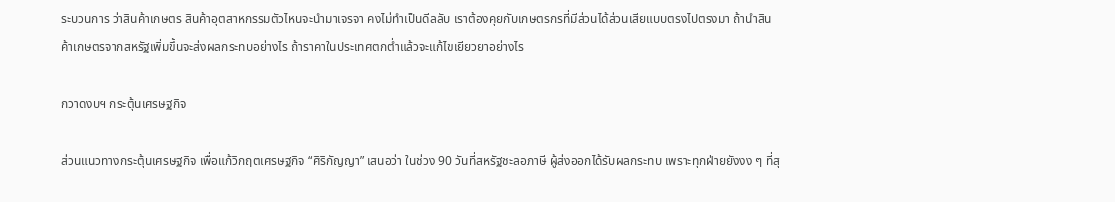ระบวนการ ว่าสินค้าเกษตร สินค้าอุตสาหกรรมตัวไหนจะนำมาเจรจา คงไม่ทำเป็นดีลลับ เราต้องคุยกับเกษตรกรที่มีส่วนได้ส่วนเสียแบบตรงไปตรงมา ถ้านำสินค้าเกษตรจากสหรัฐเพิ่มขึ้นจะส่งผลกระทบอย่างไร ถ้าราคาในประเทศตกต่ำแล้วจะแก้ไขเยียวยาอย่างไร

กวาดงบฯ กระตุ้นเศรษฐกิจ

ส่วนแนวทางกระตุ้นเศรษฐกิจ เพื่อแก้วิกฤตเศรษฐกิจ “ศิริกัญญา” เสนอว่า ในช่วง 90 วันที่สหรัฐชะลอภาษี ผู้ส่งออกได้รับผลกระทบ เพราะทุกฝ่ายยังงง ๆ ที่สุ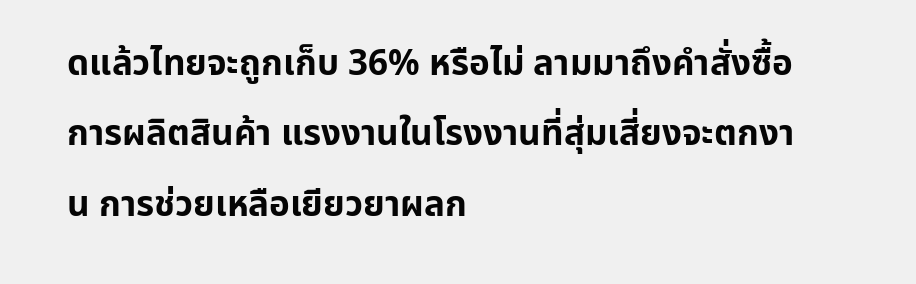ดแล้วไทยจะถูกเก็บ 36% หรือไม่ ลามมาถึงคำสั่งซื้อ การผลิตสินค้า แรงงานในโรงงานที่สุ่มเสี่ยงจะตกงาน การช่วยเหลือเยียวยาผลก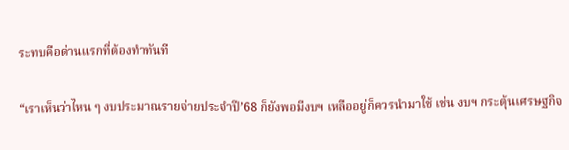ระทบคือด่านแรกที่ต้องทำทันที

“เราเห็นว่าไหน ๆ งบประมาณรายจ่ายประจำปี’68 ก็ยังพอมีงบฯ เหลืออยู่ก็ควรนำมาใช้ เช่น งบฯ กระตุ้นเศรษฐกิจ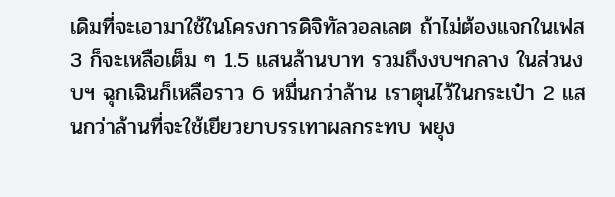เดิมที่จะเอามาใช้ในโครงการดิจิทัลวอลเลต ถ้าไม่ต้องแจกในเฟส 3 ก็จะเหลือเต็ม ๆ 1.5 แสนล้านบาท รวมถึงงบฯกลาง ในส่วนงบฯ ฉุกเฉินก็เหลือราว 6 หมื่นกว่าล้าน เราตุนไว้ในกระเป๋า 2 แสนกว่าล้านที่จะใช้เยียวยาบรรเทาผลกระทบ พยุง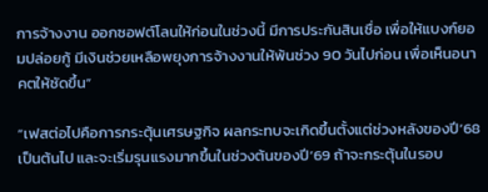การจ้างงาน ออกซอฟต์โลนให้ก่อนในช่วงนี้ มีการประกันสินเชื่อ เพื่อให้แบงก์ยอมปล่อยกู้ มีเงินช่วยเหลือพยุงการจ้างงานให้พ้นช่วง 90 วันไปก่อน เพื่อเห็นอนาคตให้ชัดขึ้น”

“เฟสต่อไปคือการกระตุ้นเศรษฐกิจ ผลกระทบจะเกิดขึ้นตั้งแต่ช่วงหลังของปี’68 เป็นต้นไป และจะเริ่มรุนแรงมากขึ้นในช่วงต้นของปี’69 ถ้าจะกระตุ้นในรอบ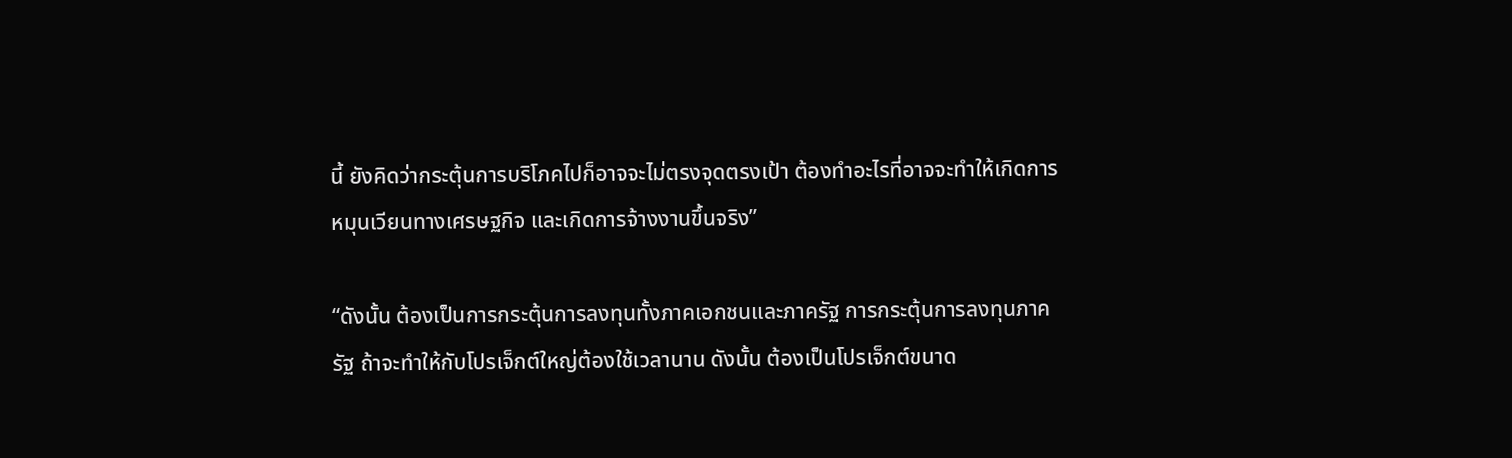นี้ ยังคิดว่ากระตุ้นการบริโภคไปก็อาจจะไม่ตรงจุดตรงเป้า ต้องทำอะไรที่อาจจะทำให้เกิดการหมุนเวียนทางเศรษฐกิจ และเกิดการจ้างงานขึ้นจริง”

“ดังนั้น ต้องเป็นการกระตุ้นการลงทุนทั้งภาคเอกชนและภาครัฐ การกระตุ้นการลงทุนภาครัฐ ถ้าจะทำให้กับโปรเจ็กต์ใหญ่ต้องใช้เวลานาน ดังนั้น ต้องเป็นโปรเจ็กต์ขนาด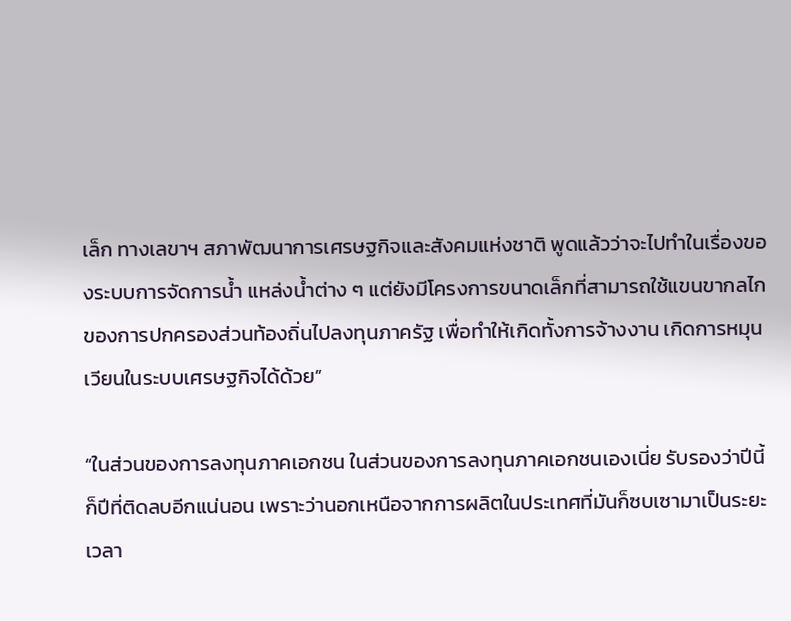เล็ก ทางเลขาฯ สภาพัฒนาการเศรษฐกิจและสังคมแห่งชาติ พูดแล้วว่าจะไปทำในเรื่องของระบบการจัดการน้ำ แหล่งน้ำต่าง ๆ แต่ยังมีโครงการขนาดเล็กที่สามารถใช้แขนขากลไกของการปกครองส่วนท้องถิ่นไปลงทุนภาครัฐ เพื่อทำให้เกิดทั้งการจ้างงาน เกิดการหมุนเวียนในระบบเศรษฐกิจได้ด้วย”

“ในส่วนของการลงทุนภาคเอกชน ในส่วนของการลงทุนภาคเอกชนเองเนี่ย รับรองว่าปีนี้ก็ปีที่ติดลบอีกแน่นอน เพราะว่านอกเหนือจากการผลิตในประเทศที่มันก็ซบเซามาเป็นระยะเวลา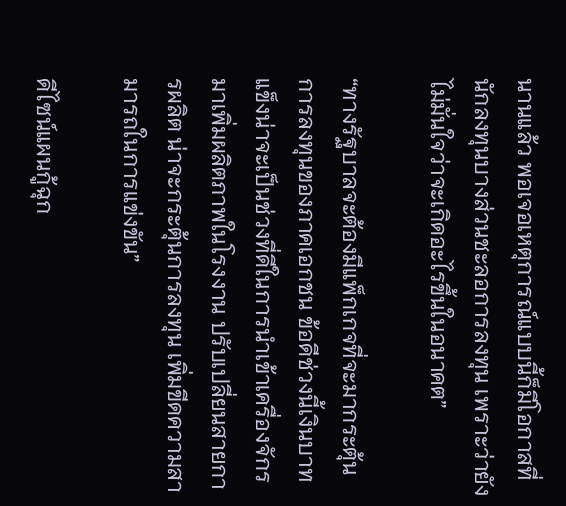นานแล้ว พอเจอเหตุการณ์แบบนี้ก็มีโอกาสที่นักลงทุนบางส่วนชะลอการลงทุน เพราะว่ายังไม่มั่นใจว่าจะเกิดอะไรขึ้นในอนาคต”

“ทางรัฐบาลจะต้องมีแพ็กเกจที่จะมากระตุ้นการลงทุนของภาคเอกชน ข้อดีช่วงนี้เงินบาทแข็งน่าจะเป็นช่วงที่ดีในการนำเข้าเครื่องจักรมาเพิ่มผลิตภาพในโรงงาน ปรับเปลี่ยนสายการผลิต น่าจะกระตุ้นการลงทุน เพิ่มขีดความสามารถในการแข่งขัน”

ดีไซน์แผนกู้ฉุก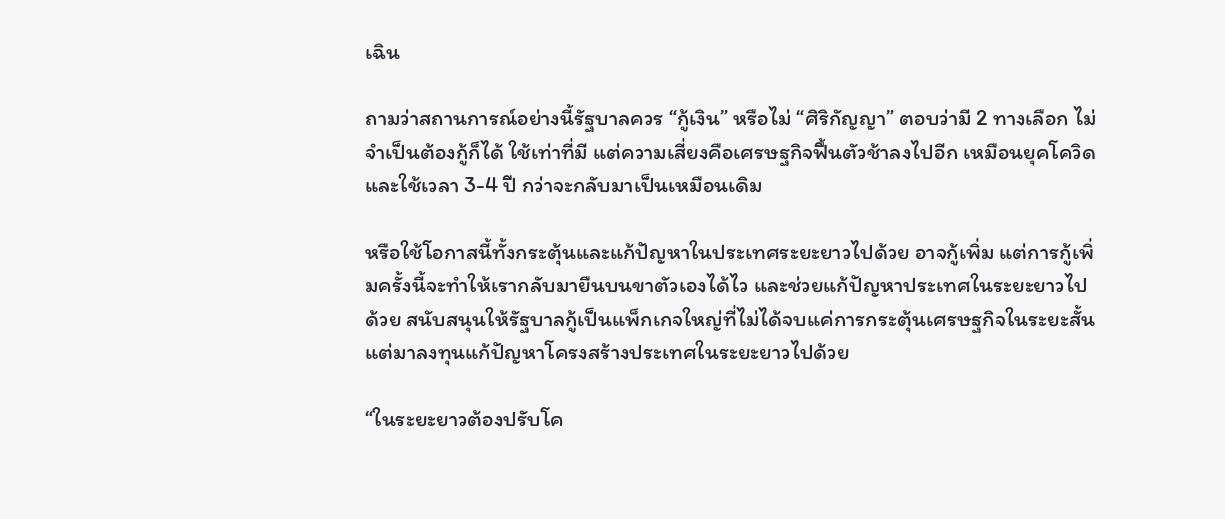เฉิน

ถามว่าสถานการณ์อย่างนี้รัฐบาลควร “กู้เงิน” หรือไม่ “ศิริกัญญา” ตอบว่ามี 2 ทางเลือก ไม่จำเป็นต้องกู้ก็ได้ ใช้เท่าที่มี แต่ความเสี่ยงคือเศรษฐกิจฟื้นตัวช้าลงไปอีก เหมือนยุคโควิด และใช้เวลา 3-4 ปี กว่าจะกลับมาเป็นเหมือนเดิม

หรือใช้โอกาสนี้ทั้งกระตุ้นและแก้ปัญหาในประเทศระยะยาวไปด้วย อาจกู้เพิ่ม แต่การกู้เพิ่มครั้งนี้จะทำให้เรากลับมายืนบนขาตัวเองได้ไว และช่วยแก้ปัญหาประเทศในระยะยาวไปด้วย สนับสนุนให้รัฐบาลกู้เป็นแพ็กเกจใหญ่ที่ไม่ได้จบแค่การกระตุ้นเศรษฐกิจในระยะสั้น แต่มาลงทุนแก้ปัญหาโครงสร้างประเทศในระยะยาวไปด้วย

“ในระยะยาวต้องปรับโค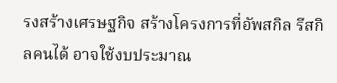รงสร้างเศรษฐกิจ สร้างโครงการที่อัพสกิล รีสกิลคนได้ อาจใช้งบประมาณ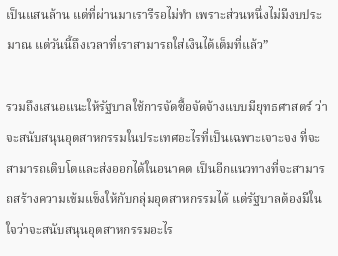เป็นแสนล้าน แต่ที่ผ่านมาเรารีรอไม่ทำ เพราะส่วนหนึ่งไม่มีงบประมาณ แต่วันนี้ถึงเวลาที่เราสามารถใส่เงินได้เต็มที่แล้ว”

รวมถึงเสนอแนะให้รัฐบาลใช้การจัดซื้อจัดจ้างแบบมียุทธศาสตร์ ว่าจะสนับสนุนอุตสาหกรรมในประเทศอะไรที่เป็นเฉพาะเจาะจง ที่จะสามารถเติบโตและส่งออกได้ในอนาคต เป็นอีกแนวทางที่จะสามารถสร้างความเข้มแข็งให้กับกลุ่มอุตสาหกรรมได้ แต่รัฐบาลต้องมีในใจว่าจะสนับสนุนอุตสาหกรรมอะไร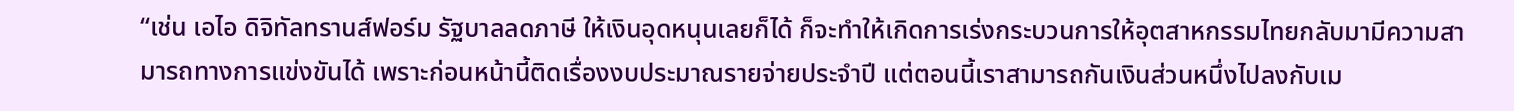“เช่น เอไอ ดิจิทัลทรานส์ฟอร์ม รัฐบาลลดภาษี ให้เงินอุดหนุนเลยก็ได้ ก็จะทำให้เกิดการเร่งกระบวนการให้อุตสาหกรรมไทยกลับมามีความสามารถทางการแข่งขันได้ เพราะก่อนหน้านี้ติดเรื่องงบประมาณรายจ่ายประจำปี แต่ตอนนี้เราสามารถกันเงินส่วนหนึ่งไปลงกับเม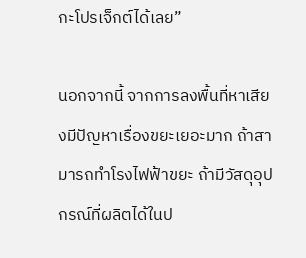กะโปรเจ็กต์ได้เลย”

นอกจากนี้ จากการลงพื้นที่หาเสียงมีปัญหาเรื่องขยะเยอะมาก ถ้าสามารถทำโรงไฟฟ้าขยะ ถ้ามีวัสดุอุปกรณ์ที่ผลิตได้ในป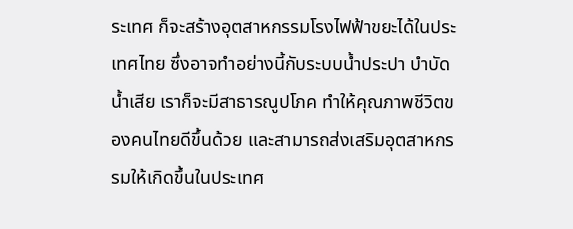ระเทศ ก็จะสร้างอุตสาหกรรมโรงไฟฟ้าขยะได้ในประเทศไทย ซึ่งอาจทำอย่างนี้กับระบบน้ำประปา บำบัดน้ำเสีย เราก็จะมีสาธารณูปโภค ทำให้คุณภาพชีวิตของคนไทยดีขึ้นด้วย และสามารถส่งเสริมอุตสาหกรรมให้เกิดขึ้นในประเทศ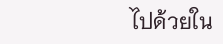ไปด้วยใน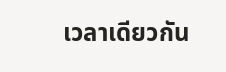เวลาเดียวกัน